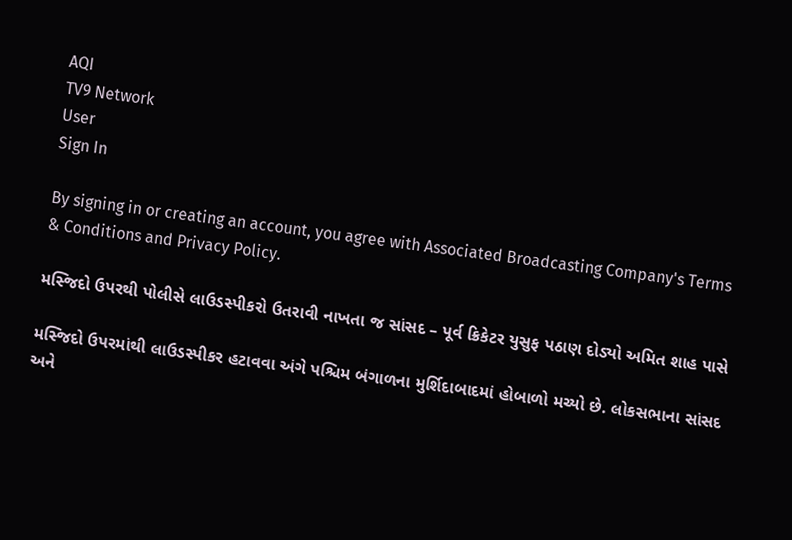AQI
TV9 Network
User
Sign In

By signing in or creating an account, you agree with Associated Broadcasting Company's Terms & Conditions and Privacy Policy.

મસ્જિદો ઉપરથી પોલીસે લાઉડસ્પીકરો ઉતરાવી નાખતા જ સાંસદ – પૂર્વ ક્રિકેટર યુસુફ પઠાણ દોડ્યો અમિત શાહ પાસે

મસ્જિદો ઉપરમાંથી લાઉડસ્પીકર હટાવવા અંગે પશ્ચિમ બંગાળના મુર્શિદાબાદમાં હોબાળો મચ્યો છે. લોકસભાના સાંસદ અને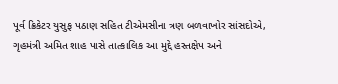પૂર્વ ક્રિકેટર યુસુફ પઠાણ સહિત ટીએમસીના ત્રણ બળવાખોર સાંસદોએ, ગૃહમંત્રી અમિત શાહ પાસે તાત્કાલિક આ મુદ્દે હસ્તક્ષેપ અને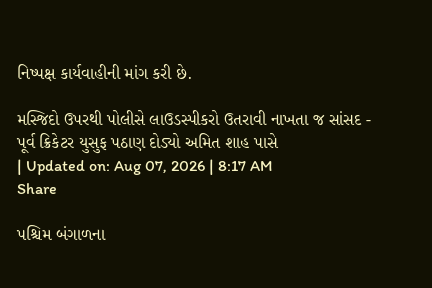નિષ્પક્ષ કાર્યવાહીની માંગ કરી છે.

મસ્જિદો ઉપરથી પોલીસે લાઉડસ્પીકરો ઉતરાવી નાખતા જ સાંસદ - પૂર્વ ક્રિકેટર યુસુફ પઠાણ દોડ્યો અમિત શાહ પાસે
| Updated on: Aug 07, 2026 | 8:17 AM
Share

પશ્ચિમ બંગાળના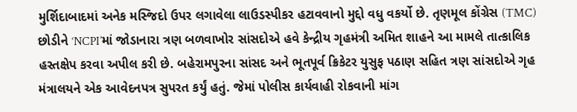મુર્શિદાબાદમાં અનેક મસ્જિદો ઉપર લગાવેલા લાઉડસ્પીકર હટાવવાનો મુદ્દો વધુ વકર્યો છે. તૃણમૂલ કોંગ્રેસ (TMC) છોડીને ‘NCPI’માં જોડાનારા ત્રણ બળવાખોર સાંસદોએ હવે કેન્દ્રીય ગૃહમંત્રી અમિત શાહને આ મામલે તાત્કાલિક હસ્તક્ષેપ કરવા અપીલ કરી છે. બહેરામપુરના સાંસદ અને ભૂતપૂર્વ ક્રિકેટર યુસુફ પઠાણ સહિત ત્રણ સાંસદોએ ગૃહ મંત્રાલયને એક આવેદનપત્ર સુપરત કર્યું હતું. જેમાં પોલીસ કાર્યવાહી રોકવાની માંગ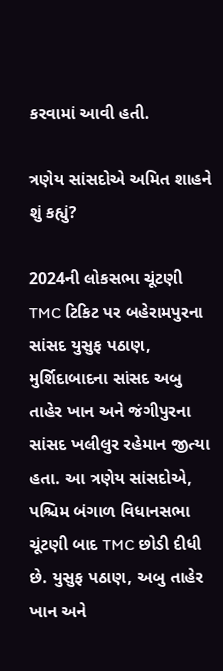કરવામાં આવી હતી.

ત્રણેય સાંસદોએ અમિત શાહને શું કહ્યું?

2024ની લોકસભા ચૂંટણી TMC ટિકિટ પર બહેરામપુરના સાંસદ યુસુફ પઠાણ, મુર્શિદાબાદના સાંસદ અબુ તાહેર ખાન અને જંગીપુરના સાંસદ ખલીલુર રહેમાન જીત્યા હતા. આ ત્રણેય સાંસદોએ, પશ્ચિમ બંગાળ વિધાનસભા ચૂંટણી બાદ TMC છોડી દીધી છે. યુસુફ પઠાણ, અબુ તાહેર ખાન અને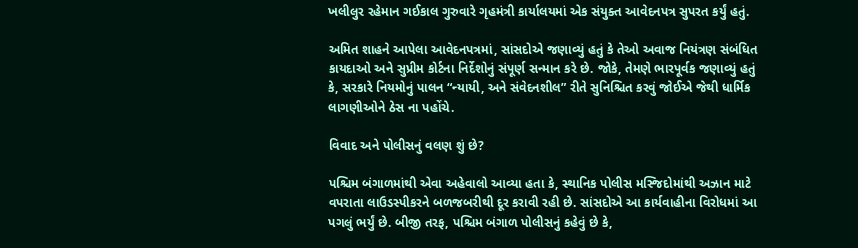ખલીલુર રહેમાન ગઈકાલ ગુરુવારે ગૃહમંત્રી કાર્યાલયમાં એક સંયુક્ત આવેદનપત્ર સુપરત કર્યું હતું.

અમિત શાહને આપેલા આવેદનપત્રમાં, સાંસદોએ જણાવ્યું હતું કે તેઓ અવાજ નિયંત્રણ સંબંધિત કાયદાઓ અને સુપ્રીમ કોર્ટના નિર્દેશોનું સંપૂર્ણ સન્માન કરે છે. જોકે, તેમણે ભારપૂર્વક જણાવ્યું હતું કે, સરકારે નિયમોનું પાલન “ન્યાયી, અને સંવેદનશીલ” રીતે સુનિશ્ચિત કરવું જોઈએ જેથી ધાર્મિક લાગણીઓને ઠેસ ના પહોંચે.

વિવાદ અને પોલીસનું વલણ શું છે?

પશ્ચિમ બંગાળમાંથી એવા અહેવાલો આવ્યા હતા કે, સ્થાનિક પોલીસ મસ્જિદોમાંથી અઝાન માટે વપરાતા લાઉડસ્પીકરને બળજબરીથી દૂર કરાવી રહી છે. સાંસદોએ આ કાર્યવાહીના વિરોધમાં આ પગલું ભર્યું છે. બીજી તરફ, પશ્ચિમ બંગાળ પોલીસનું કહેવું છે કે,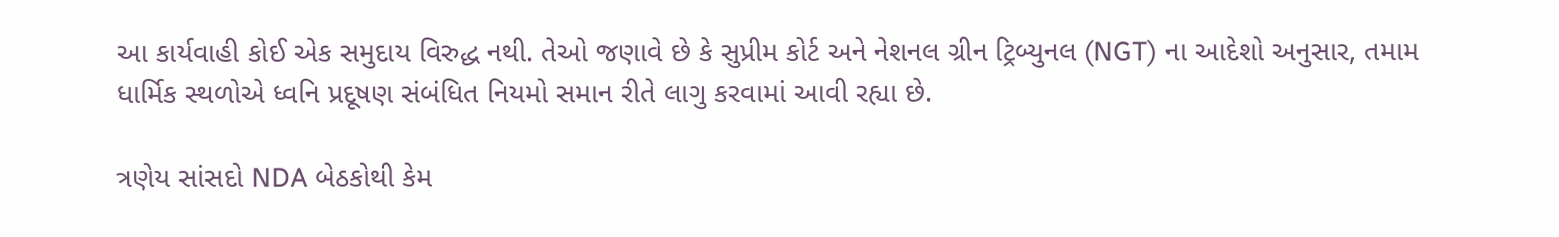આ કાર્યવાહી કોઈ એક સમુદાય વિરુદ્ધ નથી. તેઓ જણાવે છે કે સુપ્રીમ કોર્ટ અને નેશનલ ગ્રીન ટ્રિબ્યુનલ (NGT) ના આદેશો અનુસાર, તમામ ધાર્મિક સ્થળોએ ધ્વનિ પ્રદૂષણ સંબંધિત નિયમો સમાન રીતે લાગુ કરવામાં આવી રહ્યા છે.

ત્રણેય સાંસદો NDA બેઠકોથી કેમ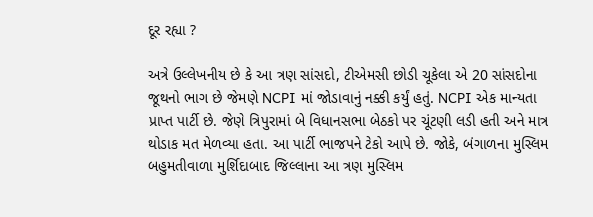દૂર રહ્યા ?

અત્રે ઉલ્લેખનીય છે કે આ ત્રણ સાંસદો, ટીએમસી છોડી ચૂકેલા એ 20 સાંસદોના જૂથનો ભાગ છે જેમણે NCPI માં જોડાવાનું નક્કી કર્યું હતું. NCPI એક માન્યતા પ્રાપ્ત પાર્ટી છે. જેણે ત્રિપુરામાં બે વિધાનસભા બેઠકો પર ચૂંટણી લડી હતી અને માત્ર થોડાક મત મેળવ્યા હતા. આ પાર્ટી ભાજપને ટેકો આપે છે. જોકે, બંગાળના મુસ્લિમ બહુમતીવાળા મુર્શિદાબાદ જિલ્લાના આ ત્રણ મુસ્લિમ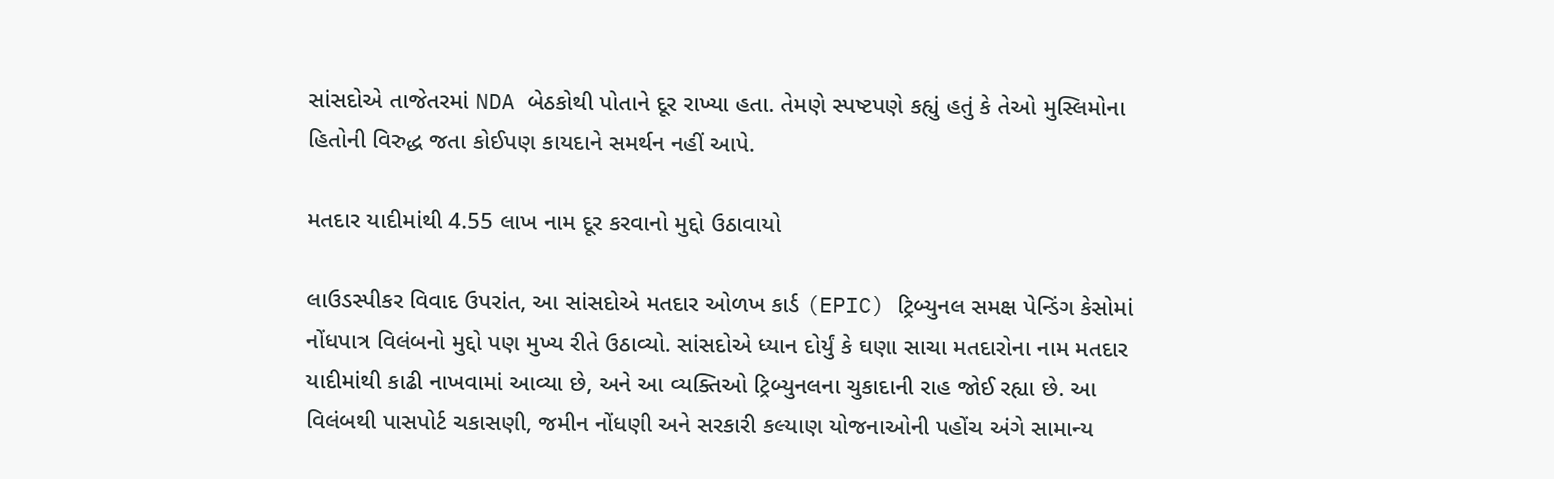સાંસદોએ તાજેતરમાં NDA બેઠકોથી પોતાને દૂર રાખ્યા હતા. તેમણે સ્પષ્ટપણે કહ્યું હતું કે તેઓ મુસ્લિમોના હિતોની વિરુદ્ધ જતા કોઈપણ કાયદાને સમર્થન નહીં આપે.

મતદાર યાદીમાંથી 4.55 લાખ નામ દૂર કરવાનો મુદ્દો ઉઠાવાયો

લાઉડસ્પીકર વિવાદ ઉપરાંત, આ સાંસદોએ મતદાર ઓળખ કાર્ડ (EPIC) ટ્રિબ્યુનલ સમક્ષ પેન્ડિંગ કેસોમાં નોંધપાત્ર વિલંબનો મુદ્દો પણ મુખ્ય રીતે ઉઠાવ્યો. સાંસદોએ ધ્યાન દોર્યું કે ઘણા સાચા મતદારોના નામ મતદાર યાદીમાંથી કાઢી નાખવામાં આવ્યા છે, અને આ વ્યક્તિઓ ટ્રિબ્યુનલના ચુકાદાની રાહ જોઈ રહ્યા છે. આ વિલંબથી પાસપોર્ટ ચકાસણી, જમીન નોંધણી અને સરકારી કલ્યાણ યોજનાઓની પહોંચ અંગે સામાન્ય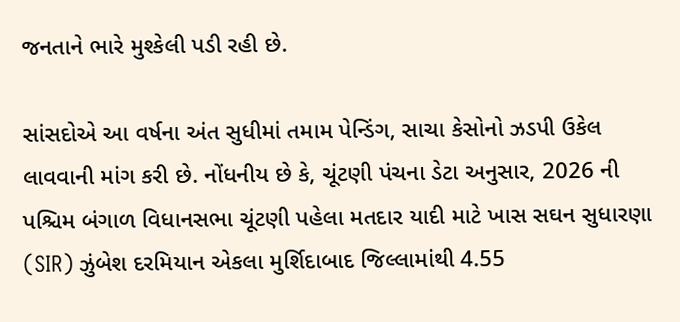જનતાને ભારે મુશ્કેલી પડી રહી છે.

સાંસદોએ આ વર્ષના અંત સુધીમાં તમામ પેન્ડિંગ, સાચા કેસોનો ઝડપી ઉકેલ લાવવાની માંગ કરી છે. નોંધનીય છે કે, ચૂંટણી પંચના ડેટા અનુસાર, 2026 ની પશ્ચિમ બંગાળ વિધાનસભા ચૂંટણી પહેલા મતદાર યાદી માટે ખાસ સઘન સુધારણા (SIR) ઝુંબેશ દરમિયાન એકલા મુર્શિદાબાદ જિલ્લામાંથી 4.55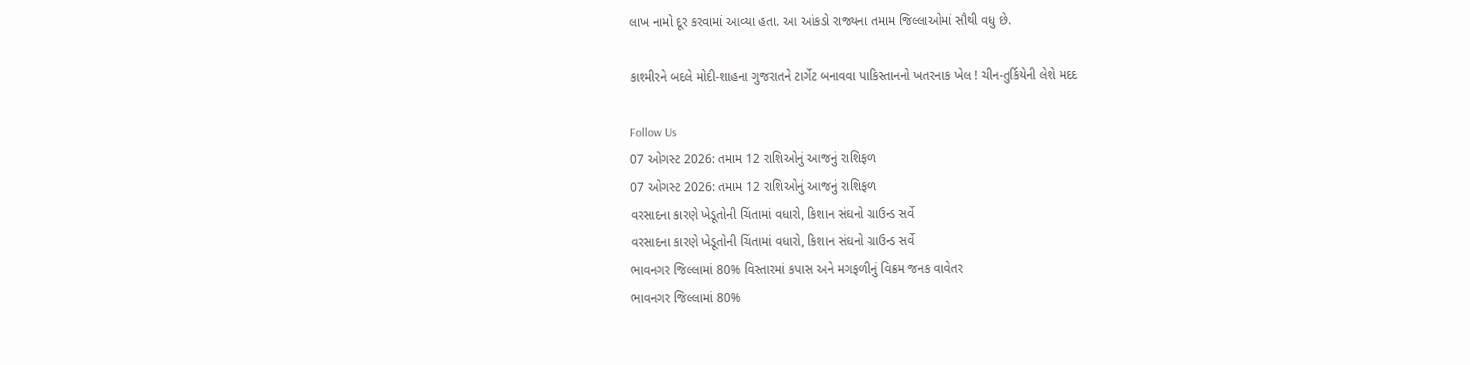લાખ નામો દૂર કરવામાં આવ્યા હતા. આ આંકડો રાજ્યના તમામ જિલ્લાઓમાં સૌથી વધુ છે.

કાશ્મીરને બદલે મોદી-શાહના ગુજરાતને ટાર્ગેટ બનાવવા પાકિસ્તાનનો ખતરનાક ખેલ ! ચીન-તુર્કિયેની લેશે મદદ

Follow Us
07 ઓગસ્ટ 2026: તમામ 12 રાશિઓનું આજનું રાશિફળ
07 ઓગસ્ટ 2026: તમામ 12 રાશિઓનું આજનું રાશિફળ
વરસાદના કારણે ખેડૂતોની ચિંતામાં વધારો, કિશાન સંઘનો ગ્રાઉન્ડ સર્વે
વરસાદના કારણે ખેડૂતોની ચિંતામાં વધારો, કિશાન સંઘનો ગ્રાઉન્ડ સર્વે
ભાવનગર જિલ્લામાં 80% વિસ્તારમાં કપાસ અને મગફળીનું વિક્રમ જનક વાવેતર
ભાવનગર જિલ્લામાં 80%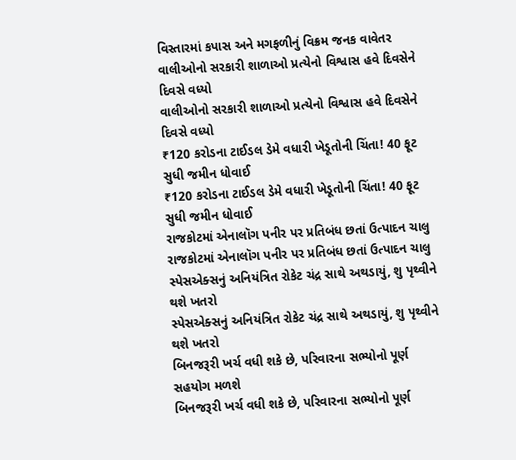વિસ્તારમાં કપાસ અને મગફળીનું વિક્રમ જનક વાવેતર
વાલીઓનો સરકારી શાળાઓ પ્રત્યેનો વિશ્વાસ હવે દિવસેને દિવસે વધ્યો
વાલીઓનો સરકારી શાળાઓ પ્રત્યેનો વિશ્વાસ હવે દિવસેને દિવસે વધ્યો
₹120 કરોડના ટાઈડલ ડેમે વધારી ખેડૂતોની ચિંતા! 40 ફૂટ સુધી જમીન ધોવાઈ
₹120 કરોડના ટાઈડલ ડેમે વધારી ખેડૂતોની ચિંતા! 40 ફૂટ સુધી જમીન ધોવાઈ
રાજકોટમાં એનાલૉગ પનીર પર પ્રતિબંધ છતાં ઉત્પાદન ચાલુ
રાજકોટમાં એનાલૉગ પનીર પર પ્રતિબંધ છતાં ઉત્પાદન ચાલુ
સ્પેસએક્સનું અનિયંત્રિત રોકેટ ચંદ્ર સાથે અથડાયું, શુ પૃથ્વીને થશે ખતરો
સ્પેસએક્સનું અનિયંત્રિત રોકેટ ચંદ્ર સાથે અથડાયું, શુ પૃથ્વીને થશે ખતરો
બિનજરૂરી ખર્ચ વધી શકે છે, પરિવારના સભ્યોનો પૂર્ણ સહયોગ મળશે
બિનજરૂરી ખર્ચ વધી શકે છે, પરિવારના સભ્યોનો પૂર્ણ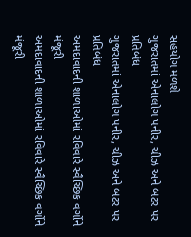સહયોગ મળશે
ગુજરાતમાં એનાલોગ પનીર, ચીઝ અને બટર પર પ્રતિબંધ
ગુજરાતમાં એનાલોગ પનીર, ચીઝ અને બટર પર પ્રતિબંધ
અમદાવાદની શાળાઓમાં રવિવારે સ્વૈચ્છિક વર્ગોને મંજૂરી
અમદાવાદની શાળાઓમાં રવિવારે સ્વૈચ્છિક વર્ગોને મંજૂરી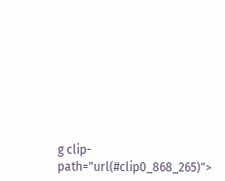g clip-path="url(#clip0_868_265)">